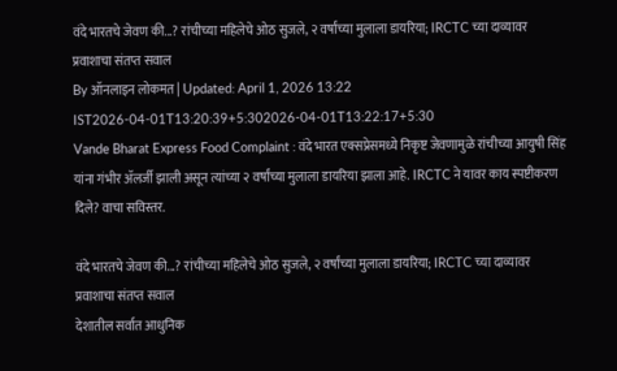वंदे भारतचे जेवण की...? रांचीच्या महिलेचे ओठ सुजले, २ वर्षांच्या मुलाला डायरिया; IRCTC च्या दाव्यावर प्रवाशाचा संतप्त सवाल
By ऑनलाइन लोकमत | Updated: April 1, 2026 13:22 IST2026-04-01T13:20:39+5:302026-04-01T13:22:17+5:30
Vande Bharat Express Food Complaint : वंदे भारत एक्सप्रेसमध्ये निकृष्ट जेवणामुळे रांचीच्या आयुषी सिंह यांना गंभीर ॲलर्जी झाली असून त्यांच्या २ वर्षांच्या मुलाला डायरिया झाला आहे. IRCTC ने यावर काय स्पष्टीकरण दिले? वाचा सविस्तर.

वंदे भारतचे जेवण की...? रांचीच्या महिलेचे ओठ सुजले, २ वर्षांच्या मुलाला डायरिया; IRCTC च्या दाव्यावर प्रवाशाचा संतप्त सवाल
देशातील सर्वात आधुनिक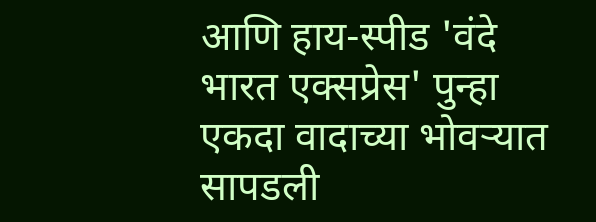आणि हाय-स्पीड 'वंदे भारत एक्सप्रेस' पुन्हा एकदा वादाच्या भोवऱ्यात सापडली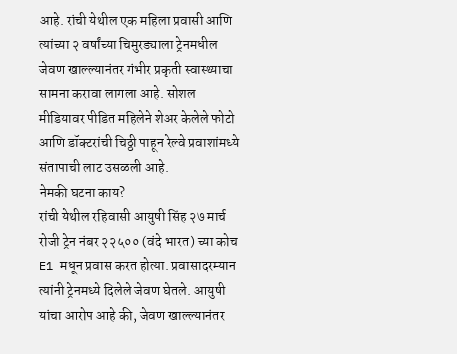आहे. रांची येथील एक महिला प्रवासी आणि त्यांच्या २ वर्षांच्या चिमुरड्याला ट्रेनमधील जेवण खाल्ल्यानंतर गंभीर प्रकृती स्वास्थ्याचा सामना करावा लागला आहे. सोशल मीडियावर पीडित महिलेने शेअर केलेले फोटो आणि डॉक्टरांची चिठ्ठी पाहून रेल्वे प्रवाशांमध्ये संतापाची लाट उसळली आहे.
नेमकी घटना काय?
रांची येथील रहिवासी आयुषी सिंह २७ मार्च रोजी ट्रेन नंबर २२५०० (वंदे भारत) च्या कोच E1 मधून प्रवास करत होत्या. प्रवासादरम्यान त्यांनी ट्रेनमध्ये दिलेले जेवण घेतले. आयुषी यांचा आरोप आहे की, जेवण खाल्ल्यानंतर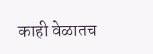काही वेळातच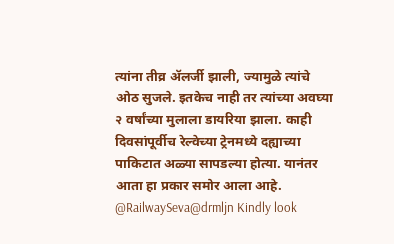त्यांना तीव्र ॲलर्जी झाली, ज्यामुळे त्यांचे ओठ सुजले. इतकेच नाही तर त्यांच्या अवघ्या २ वर्षांच्या मुलाला डायरिया झाला. काही दिवसांपूर्वीच रेल्वेच्या ट्रेनमध्ये दह्याच्या पाकिटात अळ्या सापडल्या होत्या. यानंतर आता हा प्रकार समोर आला आहे.
@RailwaySeva@drmljn Kindly look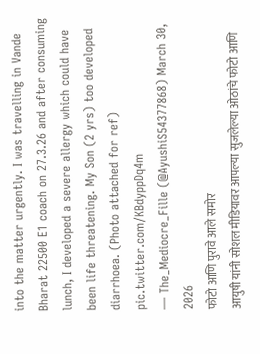into the matter urgently. I was travelling in Vande Bharat 22500 E1 coach on 27.3.26 and after consuming lunch, I developed a severe allergy which could have been life threatening. My Son (2 yrs) too developed diarrhoea. (Photo attached for ref) pic.twitter.com/KBdyppDq4m
— The_Mediocre_Fille (@AyushiS54377868) March 30, 2026
फोटो आणि पुरावे आले समोर
आयुषी यांनी सोशल मीडियावर आपल्या सुजलेल्या ओठांचे फोटो आणि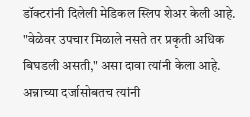डॉक्टरांनी दिलेली मेडिकल स्लिप शेअर केली आहे. "वेळेवर उपचार मिळाले नसते तर प्रकृती अधिक बिघडली असती," असा दावा त्यांनी केला आहे. अन्नाच्या दर्जासोबतच त्यांनी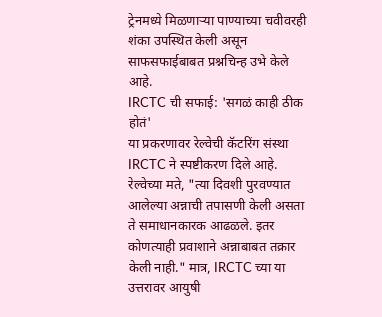ट्रेनमध्ये मिळणाऱ्या पाण्याच्या चवीवरही शंका उपस्थित केली असून साफसफाईबाबत प्रश्नचिन्ह उभे केले आहे.
IRCTC ची सफाई: 'सगळं काही ठीक होतं'
या प्रकरणावर रेल्वेची कॅटरिंग संस्था IRCTC ने स्पष्टीकरण दिले आहे. रेल्वेच्या मते, "त्या दिवशी पुरवण्यात आलेल्या अन्नाची तपासणी केली असता ते समाधानकारक आढळले. इतर कोणत्याही प्रवाशाने अन्नाबाबत तक्रार केली नाही." मात्र, IRCTC च्या या उत्तरावर आयुषी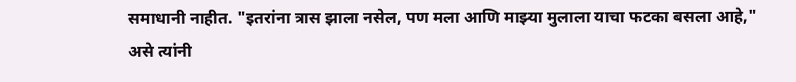समाधानी नाहीत. "इतरांना त्रास झाला नसेल, पण मला आणि माझ्या मुलाला याचा फटका बसला आहे," असे त्यांनी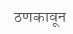ठणकावून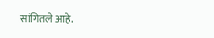सांगितले आहे.